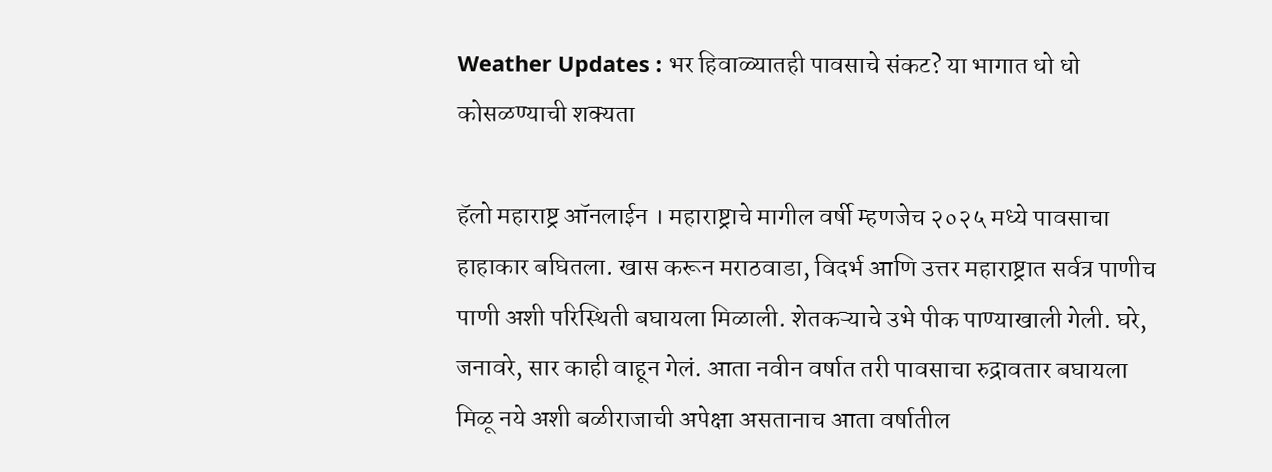Weather Updates : भर हिवाळ्यातही पावसाचे संकट? या भागात धो धो कोसळण्याची शक्यता

हॅलो महाराष्ट्र ऑनलाईन । महाराष्ट्राचे मागील वर्षी म्हणजेच २०२५ मध्ये पावसाचा हाहाकार बघितला. खास करून मराठवाडा, विदर्भ आणि उत्तर महाराष्ट्रात सर्वत्र पाणीच पाणी अशी परिस्थिती बघायला मिळाली. शेतकऱ्याचे उभे पीक पाण्याखाली गेली. घरे, जनावरे, सार काही वाहून गेलं. आता नवीन वर्षात तरी पावसाचा रुद्रावतार बघायला मिळू नये अशी बळीराजाची अपेक्षा असतानाच आता वर्षातील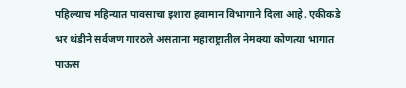पहिल्याच महिन्यात पावसाचा इशारा हवामान विभागाने दिला आहे. एकीकडे भर थंडीने सर्वजण गारठले असताना महाराष्ट्रातील नेमक्या कोणत्या भागात पाऊस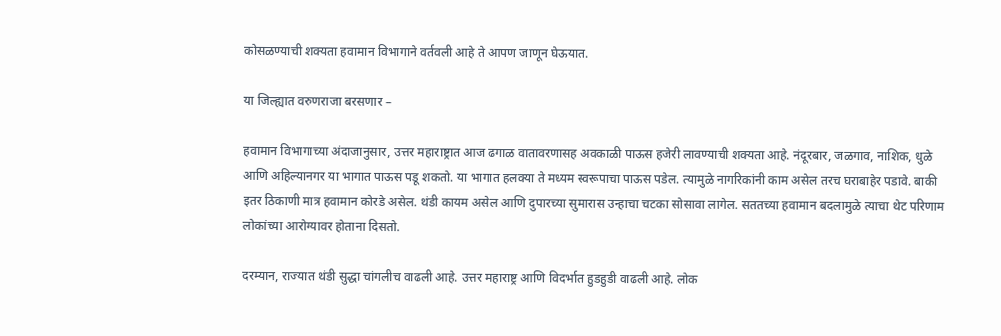कोसळण्याची शक्यता हवामान विभागाने वर्तवली आहे ते आपण जाणून घेऊयात.

या जिल्ह्यात वरुणराजा बरसणार –

हवामान विभागाच्या अंदाजानुसार, उत्तर महाराष्ट्रात आज ढगाळ वातावरणासह अवकाळी पाऊस हजेरी लावण्याची शक्यता आहे. नंदूरबार, जळगाव, नाशिक, धुळे आणि अहिल्यानगर या भागात पाऊस पडू शकतो. या भागात हलक्या ते मध्यम स्वरूपाचा पाऊस पडेल. त्यामुळे नागरिकांनी काम असेल तरच घराबाहेर पडावे. बाकी इतर ठिकाणी मात्र हवामान कोरडे असेल. थंडी कायम असेल आणि दुपारच्या सुमारास उन्हाचा चटका सोसावा लागेल. सततच्या हवामान बदलामुळे त्याचा थेट परिणाम लोकांच्या आरोग्यावर होताना दिसतो.

दरम्यान, राज्यात थंडी सुद्धा चांगलीच वाढली आहे. उत्तर महाराष्ट्र आणि विदर्भात हुडहुडी वाढली आहे. लोक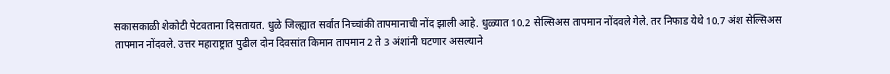सकासकाळी शेकोटी पेटवताना दिसतायत. धुळे जिल्ह्यात सर्वात निच्चांकी तापमानाची नोंद झाली आहे. धुळ्यात 10.2 सेल्सिअस तापमान नोंदवले गेले. तर निफाड येथे 10.7 अंश सेल्सिअस तापमान नोंदवले. उत्तर महाराष्ट्रात पुढील दोन दिवसांत किमान तापमान 2 ते 3 अंशांनी घटणार असल्याने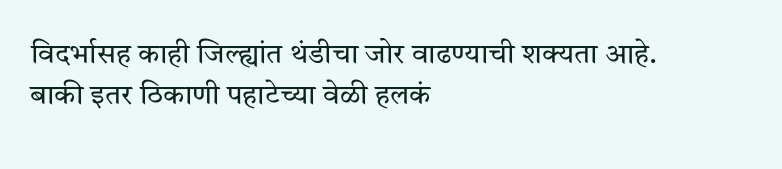विदर्भासह काही जिल्ह्यांत थंडीचा जोर वाढण्याची शक्यता आहे. बाकी इतर ठिकाणी पहाटेच्या वेळी हलकं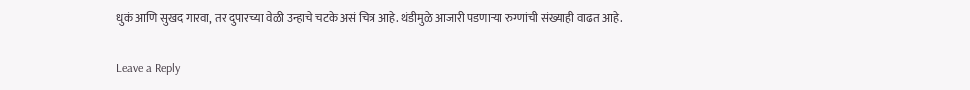धुकं आणि सुखद गारवा, तर दुपारच्या वेळी उन्हाचे चटके असं चित्र आहे. थंडीमुळे आजारी पडणाऱ्या रुग्णांची संख्याही वाढत आहे.

Leave a Reply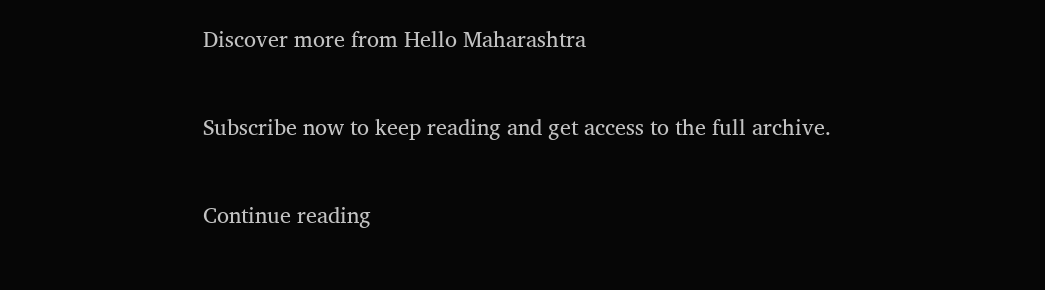Discover more from Hello Maharashtra

Subscribe now to keep reading and get access to the full archive.

Continue reading